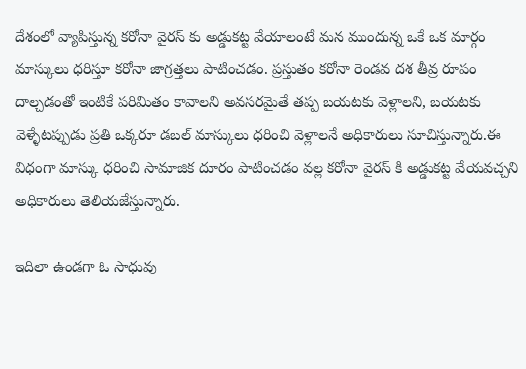దేశంలో వ్యాపిస్తున్న కరోనా వైరస్ కు అడ్డుకట్ట వేయాలంటే మన ముందున్న ఒకే ఒక మార్గం మాస్కులు ధరిస్తూ కరోనా జాగ్రత్తలు పాటించడం. ప్రస్తుతం కరోనా రెండవ దశ తీవ్ర రూపం దాల్చడంతో ఇంటికే పరిమితం కావాలని అవసరమైతే తప్ప బయటకు వెళ్లాలని, బయటకు వెళ్ళేటప్పుడు ప్రతి ఒక్కరూ డబల్ మాస్కులు ధరించి వెళ్లాలనే అధికారులు సూచిస్తున్నారు.ఈ విధంగా మాస్కు ధరించి సామాజిక దూరం పాటించడం వల్ల కరోనా వైరస్ కి అడ్డుకట్ట వేయవచ్చని అధికారులు తెలియజేస్తున్నారు.

ఇదిలా ఉండగా ఓ సాధువు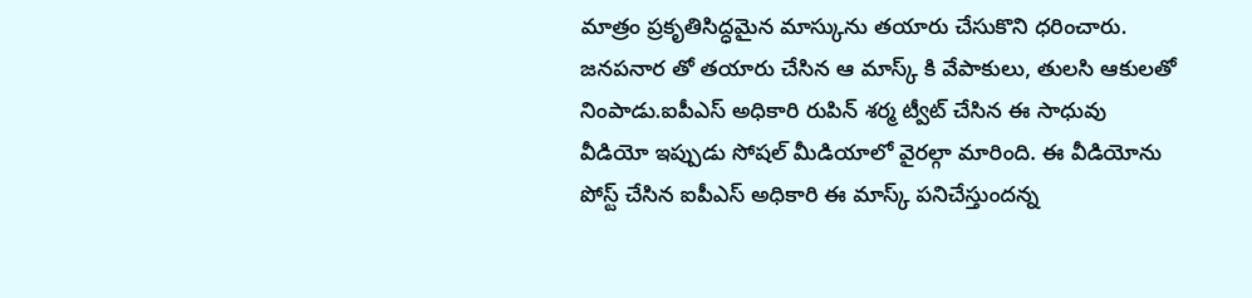మాత్రం ప్రకృతిసిద్ధమైన మాస్కును తయారు చేసుకొని ధరించారు. జనపనార తో తయారు చేసిన ఆ మాస్క్ కి వేపాకులు, తులసి ఆకులతో నింపాడు.ఐపీఎస్ అధికారి రుపిన్ శర్మ ట్వీట్ చేసిన ఈ సాధువు వీడియో ఇప్పుడు సోషల్ మీడియాలో వైరల్గా మారింది. ఈ వీడియోను పోస్ట్ చేసిన ఐపీఎస్ అధికారి ఈ మాస్క్ పనిచేస్తుందన్న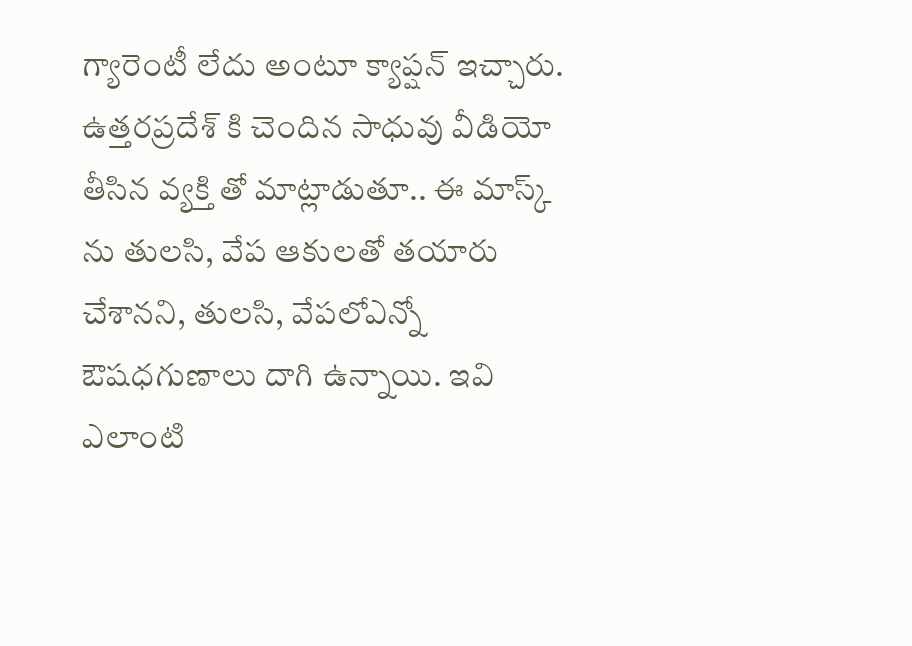గ్యారెంటీ లేదు అంటూ క్యాప్షన్ ఇచ్చారు.
ఉత్తరప్రదేశ్ కి చెందిన సాధువు వీడియో తీసిన వ్యక్తి తో మాట్లాడుతూ.. ఈ మాస్క్ ను తులసి, వేప ఆకులతో తయారు చేశానని, తులసి, వేపలోఎన్నో ఔషధగుణాలు దాగి ఉన్నాయి. ఇవి ఎలాంటి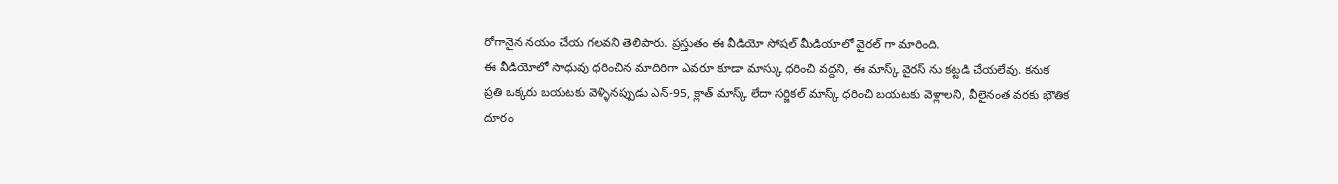రోగానైన నయం చేయ గలవని తెలిపారు. ప్రస్తుతం ఈ వీడియో సోషల్ మీడియాలో వైరల్ గా మారింది.
ఈ వీడియోలో సాధువు ధరించిన మాదిరిగా ఎవరూ కూడా మాస్కు ధరించి వద్దని, ఈ మాస్క్ వైరస్ ను కట్టడి చేయలేవు. కనుక ప్రతి ఒక్కరు బయటకు వెళ్ళినప్పుడు ఎన్-95, క్లాత్ మాస్క్ లేదా సర్జికల్ మాస్క్ ధరించి బయటకు వెళ్లాలని, వీలైనంత వరకు భౌతిక దూరం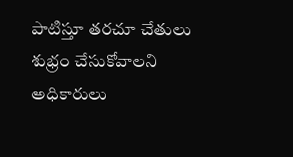పాటిస్తూ తరచూ చేతులు శుభ్రం చేసుకోవాలని అధికారులు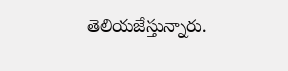తెలియజేస్తున్నారు.